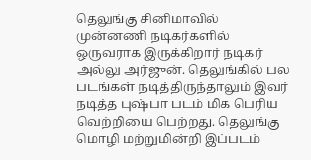தெலுங்கு சினிமாவில் முன்னணி நடிகர்களில் ஒருவராக இருக்கிறார் நடிகர் அல்லு அர்ஜுன். தெலுங்கில் பல படங்கள் நடித்திருந்தாலும் இவர் நடித்த புஷ்பா படம் மிக பெரிய வெற்றியை பெற்றது. தெலுங்கு மொழி மற்றுமின்றி இப்படம்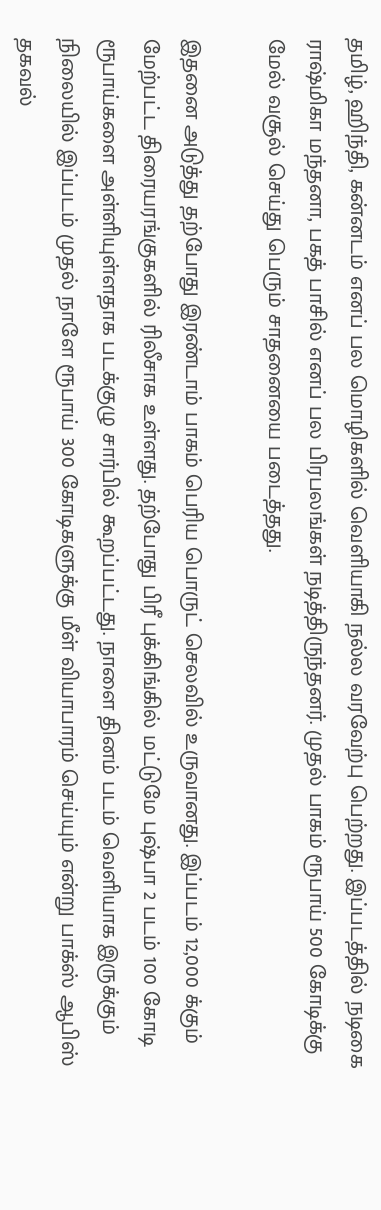தமிழ், ஹிந்தி, கன்னடம் எனப் பல மொழிகளில் வெளியாகி நல்ல வரவேற்பு பெற்றது. இப்படத்தில் நடிகை ராஷ்மிகா மந்தனா, பகத் பாசில் எனப் பல பிரபலங்கள் நடித்திருந்தனர். முதல் பாகம் ரூபாய் 500 கோடிக்கு மேல் வசூல் செய்து பெரும் சாதனையை படைத்தது.

இதனை அடுத்து தற்போது இரண்டாம் பாகம் பெரிய பொருட் செலவில் உருவானது. இப்படம் 12,000 க்கும் மேற்பட்ட திரையரங்குகளில் ரிலீசாக உள்ளது. தற்போது பிரீ புக்கிங்கில் மட்டுமே புஷ்பா 2 படம் 100 கோடி ரூபாய்களை அள்ளியுள்ளதாக படக்குழு சார்பில் கூறப்பட்டது. நாளை தினம் படம் வெளியாக இருக்கும் நிலையில் இப்படம் முதல் நாளே ரூபாய் 300 கோடிகளுக்கு மீள் வியாபாரம் செய்யும் என்று பாக்ஸ் ஆபிஸ் தகவல்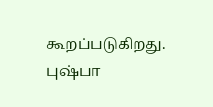கூறப்படுகிறது.
புஷ்பா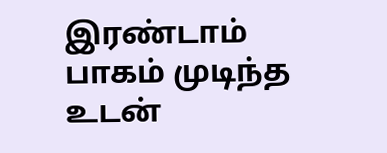இரண்டாம் பாகம் முடிந்த உடன்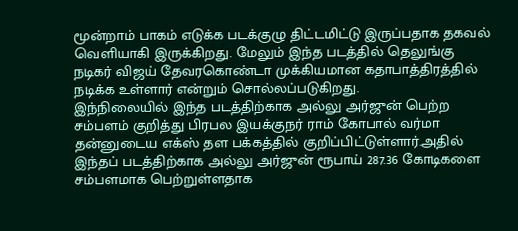மூன்றாம் பாகம் எடுக்க படக்குழு திட்டமிட்டு இருப்பதாக தகவல் வெளியாகி இருக்கிறது. மேலும் இந்த படத்தில் தெலுங்கு நடிகர் விஜய் தேவரகொண்டா முக்கியமான கதாபாத்திரத்தில் நடிக்க உள்ளார் என்றும் சொல்லப்படுகிறது.
இந்நிலையில் இந்த படத்திற்காக அல்லு அர்ஜுன் பெற்ற சம்பளம் குறித்து பிரபல இயக்குநர் ராம் கோபால் வர்மா தன்னுடைய எக்ஸ் தள பக்கத்தில் குறிப்பிட்டுள்ளார்.அதில் இந்தப் படத்திற்காக அல்லு அர்ஜுன் ரூபாய் 287.36 கோடிகளை சம்பளமாக பெற்றுள்ளதாக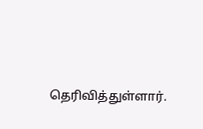தெரிவித்துள்ளார்.